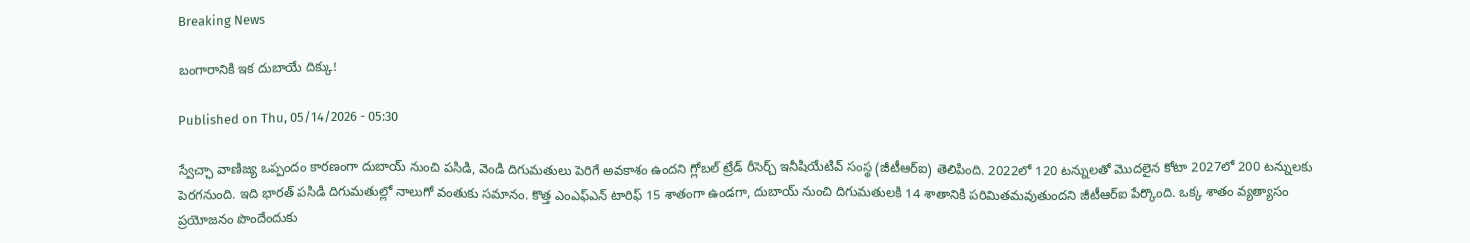Breaking News

బంగారానికి ఇక దుబాయే దిక్కు!

Published on Thu, 05/14/2026 - 05:30

స్వేచ్ఛా వాణిజ్య ఒప్పందం కారణంగా దుబాయ్‌ నుంచి పసిడి, వెండి దిగుమతులు పెరిగే అవకాశం ఉందని గ్లోబల్‌ ట్రేడ్‌ రీసెర్చ్‌ ఇనీషియేటివ్ సంస్థ (జీటీఆర్‌ఐ) తెలిపింది. 2022లో 120 టన్నులతో మొదలైన కోటా 2027లో 200 టన్నులకు పెరగనుంది. ఇది భారత్‌ పసిడి దిగుమతుల్లో నాలుగో వంతుకు సమానం. కొత్త ఎంఎఫ్‌ఎన్‌ టారిఫ్‌ 15 శాతంగా ఉండగా, దుబాయ్‌ నుంచి దిగుమతులకి 14 శాతానికి పరిమితమవుతుందని జీటీఆర్‌ఐ పేర్కొంది. ఒక్క శాతం వ్యత్యాసం ప్రయోజనం పొందేందుకు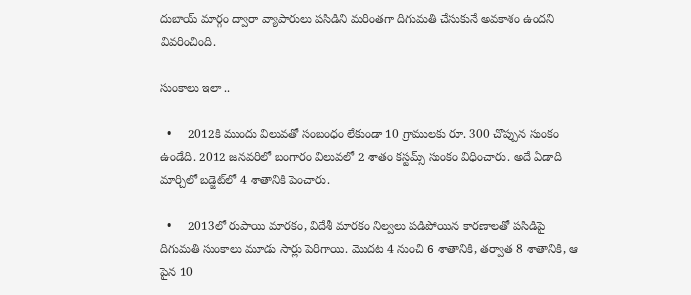దుబాయ్‌ మార్గం ద్వారా వ్యాపారులు పసిడిని మరింతగా దిగుమతి చేసుకునే అవకాశం ఉందని వివరించింది.

సుంకాలు ఇలా ..

  •     2012కి ముందు విలువతో సంబంధం లేకుండా 10 గ్రాములకు రూ. 300 చొప్పున సుంకం ఉండేది. 2012 జనవరిలో బంగారం విలువలో 2 శాతం కస్టమ్స్‌ సుంకం విధించారు. అదే ఏడాది మార్చిలో బడ్జెట్‌లో 4 శాతానికి పెంచారు.

  •     2013లో రుపాయి మారకం, విదేశీ మారకం నిల్వలు పడిపోయిన కారణాలతో పసిడిపై దిగుమతి సుంకాలు మూడు సార్లు పెరిగాయి. మొదట 4 నుంచి 6 శాతానికి, తర్వాత 8 శాతానికి, ఆ పైన 10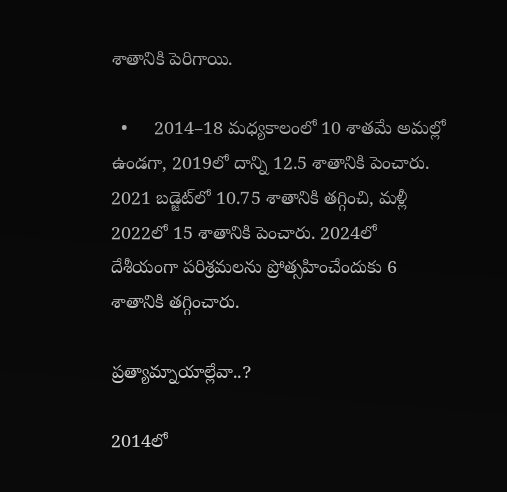శాతానికి పెరిగాయి.

  •     2014–18 మధ్యకాలంలో 10 శాతమే అమల్లో ఉండగా, 2019లో దాన్ని 12.5 శాతానికి పెంచారు. 2021 బడ్జెట్‌లో 10.75 శాతానికి తగ్గించి, మళ్లీ 2022లో 15 శాతానికి పెంచారు. 2024లో దేశీయంగా పరిశ్రమలను ప్రోత్సహించేందుకు 6 శాతానికి తగ్గించారు.

ప్రత్యామ్నాయాల్లేవా..?

2014లో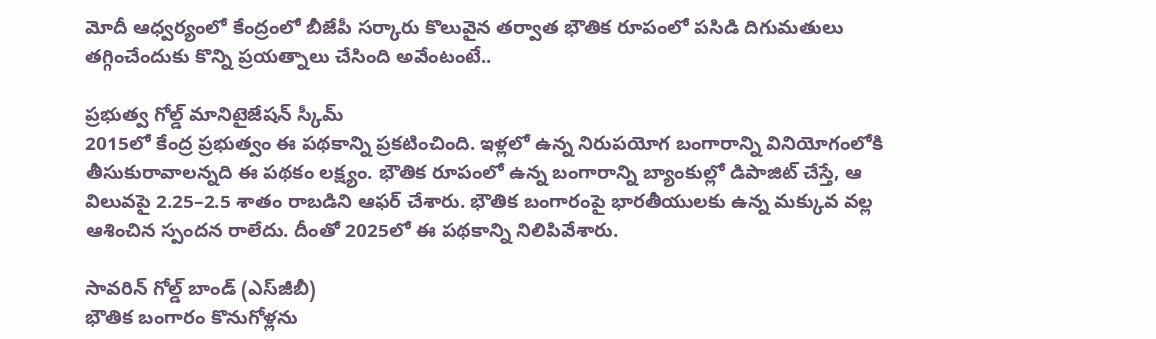మోదీ ఆధ్వర్యంలో కేంద్రంలో బీజేపీ సర్కారు కొలువైన తర్వాత భౌతిక రూపంలో పసిడి దిగుమతులు తగ్గించేందుకు కొన్ని ప్రయత్నాలు చేసింది అవేంటంటే..

ప్రభుత్వ గోల్డ్‌ మానిటైజేషన్‌ స్కీమ్‌
2015లో కేంద్ర ప్రభుత్వం ఈ పథకాన్ని ప్రకటించింది. ఇళ్లలో ఉన్న నిరుపయోగ బంగారాన్ని వినియోగంలోకి తీసుకురావాలన్నది ఈ పథకం లక్ష్యం. భౌతిక రూపంలో ఉన్న బంగారాన్ని బ్యాంకుల్లో డిపాజిట్‌ చేస్తే, ఆ విలువపై 2.25–2.5 శాతం రాబడిని ఆఫర్‌ చేశారు. భౌతిక బంగారంపై భారతీయులకు ఉన్న మక్కువ వల్ల ఆశించిన స్పందన రాలేదు. దీంతో 2025లో ఈ పథకాన్ని నిలిపివేశారు.

సావరిన్‌ గోల్డ్‌ బాండ్‌ (ఎస్‌జీబీ)
భౌతిక బంగారం కొనుగోళ్లను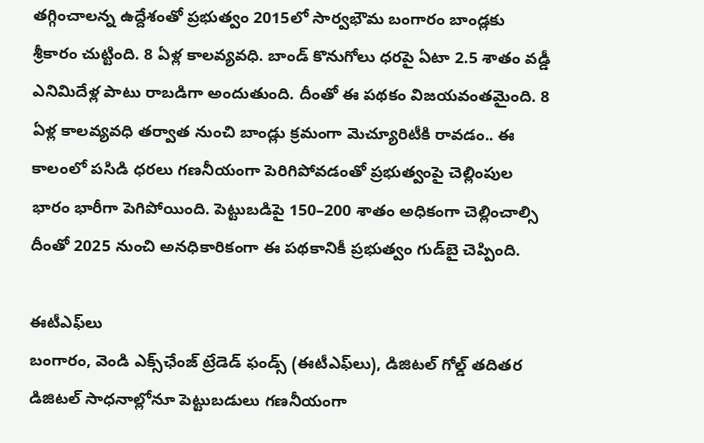తగ్గించాలన్న ఉద్దేశంతో ప్రభుత్వం 2015లో సార్వభౌమ బంగారం బాండ్లకు శ్రీకారం చుట్టింది. 8 ఏళ్ల కాలవ్యవధి. బాండ్‌ కొనుగోలు ధరపై ఏటా 2.5 శాతం వడ్డీ ఎనిమిదేళ్ల పాటు రాబడిగా అందుతుంది. దీంతో ఈ పథకం విజయవంతమైంది. 8 ఏళ్ల కాలవ్యవధి తర్వాత నుంచి బాండ్లు క్రమంగా మెచ్యూరిటీకి రావడం.. ఈ కాలంలో పసిడి ధరలు గణనీయంగా పెరిగిపోవడంతో ప్రభుత్వంపై చెల్లింపుల భారం భారీగా పెగిపోయింది. పెట్టుబడిపై 150–200 శాతం అధికంగా చెల్లించాల్సి దీంతో 2025 నుంచి అనధికారికంగా ఈ పథకానికీ ప్రభుత్వం గుడ్‌బై చెప్పింది.

ఈటీఎఫ్‌లు
బంగారం, వెండి ఎక్స్‌ఛేంజ్ ట్రేడెడ్‌ ఫండ్స్‌ (ఈటీఎఫ్‌లు), డిజిటల్‌ గోల్డ్‌ తదితర డిజిటల్‌ సాధనాల్లోనూ పెట్టుబడులు గణనీయంగా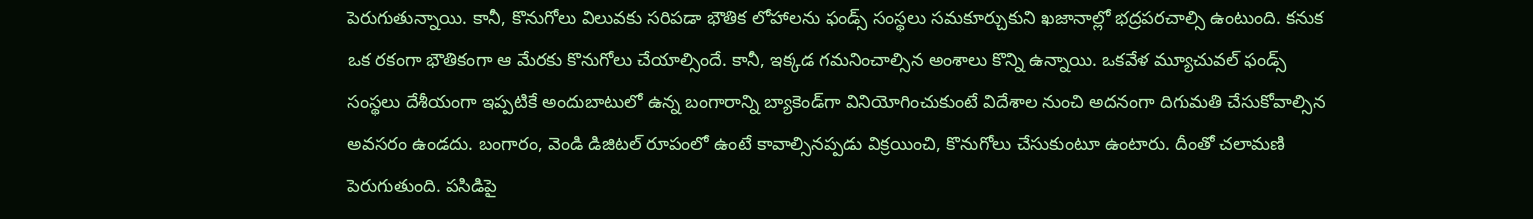పెరుగుతున్నాయి. కానీ, కొనుగోలు విలువకు సరిపడా భౌతిక లోహాలను ఫండ్స్‌ సంస్థలు సమకూర్చుకుని ఖజానాల్లో భద్రపరచాల్సి ఉంటుంది. కనుక ఒక రకంగా భౌతికంగా ఆ మేరకు కొనుగోలు చేయాల్సిందే. కానీ, ఇక్కడ గమనించాల్సిన అంశాలు కొన్ని ఉన్నాయి. ఒకవేళ మ్యూచువల్‌ ఫండ్స్‌ సంస్థలు దేశీయంగా ఇప్పటికే అందుబాటులో ఉన్న బంగారాన్ని బ్యాకెండ్‌గా వినియోగించుకుంటే విదేశాల నుంచి అదనంగా దిగుమతి చేసుకోవాల్సిన అవసరం ఉండదు. బంగారం, వెండి డిజిటల్‌ రూపంలో ఉంటే కావాల్సినప్పడు విక్రయించి, కొనుగోలు చేసుకుంటూ ఉంటారు. దీంతో చలామణి పెరుగుతుంది. పసిడిపై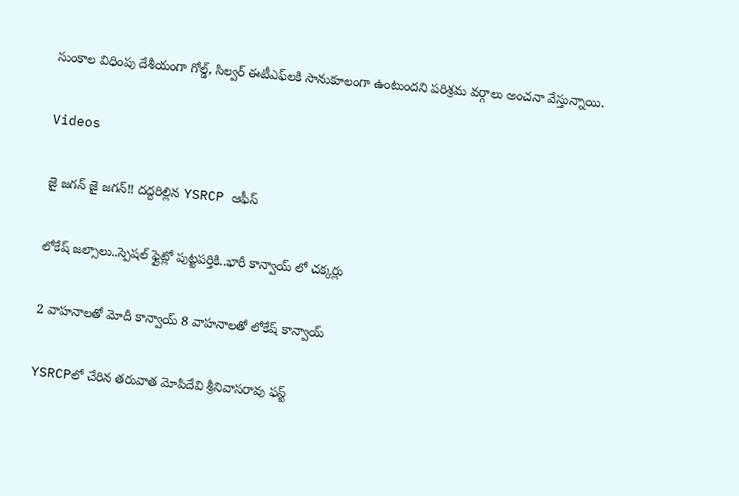సుంకాల విధింపు దేశీయంగా గోల్డ్, సిల్వర్‌ ఈటీఎఫ్‌లకి సానుకూలంగా ఉంటుందని పరిశ్రమ వర్గాలు అంచనా వేస్తున్నాయి.

Videos

జై జగన్ జై జగన్!! దద్దరిల్లిన YSRCP ఆఫీస్

లోకేష్ జల్సాలు..స్పెషల్ ఫ్లైట్లో పుట్టపర్తికి..భారీ కాన్వాయ్ లో చక్కర్లు

2 వాహనాలతో మోదీ కాన్వాయ్ 8 వాహనాలతో లోకేష్ కాన్వాయ్

YSRCPలో చేరిన తరువాత మోపిదేవి శ్రీనివాసరావు ఫస్ట్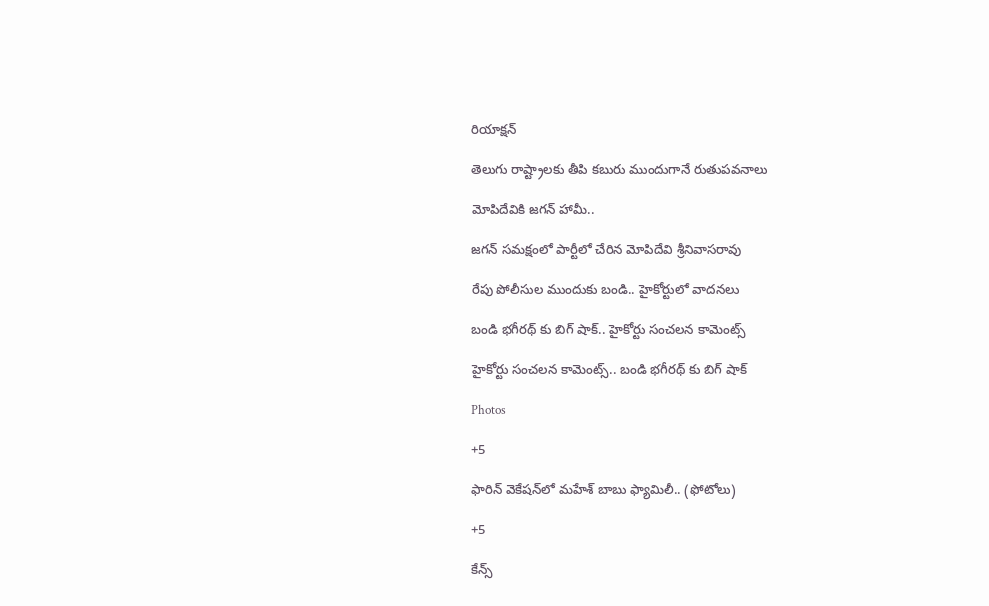రియాక్షన్

తెలుగు రాష్ట్రాలకు తీపి కబురు ముందుగానే రుతుపవనాలు

మోపిదేవికి జగన్ హామీ..

జగన్ సమక్షంలో పార్టీలో చేరిన మోపిదేవి శ్రీనివాసరావు

రేపు పోలీసుల ముందుకు బండి.. హైకోర్టులో వాదనలు

బండి భగీరథ్ కు బిగ్ షాక్.. హైకోర్టు సంచలన కామెంట్స్

హైకోర్టు సంచలన కామెంట్స్.. బండి భగీరథ్ కు బిగ్ షాక్

Photos

+5

ఫారిన్ వెకేషన్‌లో మహేశ్ బాబు ఫ్యామిలీ.. (ఫోటోలు)

+5

కేన్స్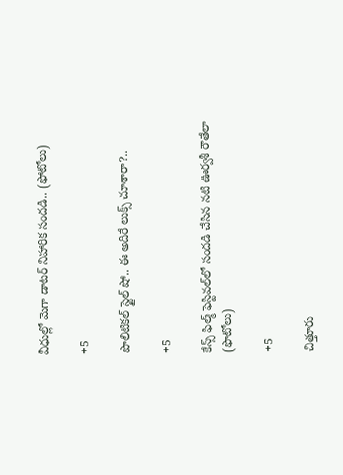వీధుల్లో మెగా డాటర్ నిహారిక సందడి.. (ఫోటోలు)

+5

పొలిటికల్‌ స్టైల్‌ షో.. ఈ అదిరే లుక్స్‌ చూశారా?..

+5

కేన్స్ ఫిల్మ్ ఫెస్టివల్‌లో సందడి చేసిన నటి ఊర్వశీ రౌతేలా (ఫొటోలు)

+5

చిత్తూరు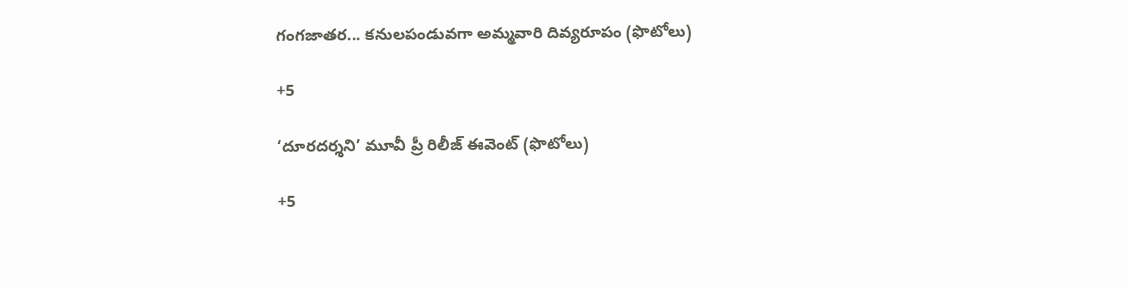గంగజాతర... కనులపండువగా అమ్మవారి దివ్యరూపం (ఫొటోలు)

+5

‘దూరదర్శని’ మూవీ ప్రీ రిలీజ్ ఈవెంట్ (ఫొటోలు)

+5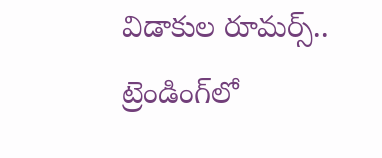విడాకుల రూమర్స్.. ట్రెండింగ్‌లో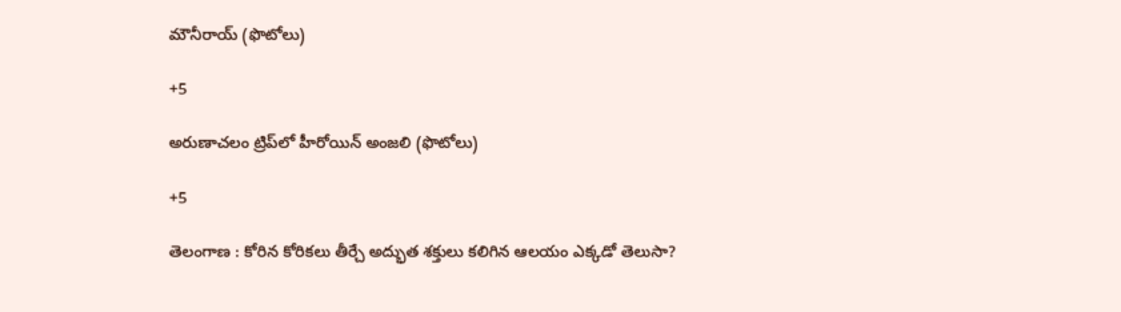మౌనీరాయ్ (ఫొటోలు)

+5

అరుణాచలం ట్రిప్‌లో హీరోయిన్ అంజలి (ఫొటోలు)

+5

తెలంగాణ : కోరిన కోరికలు తీర్చే అద్భుత శక్తులు కలిగిన ఆలయం ఎక్కడో తెలుసా?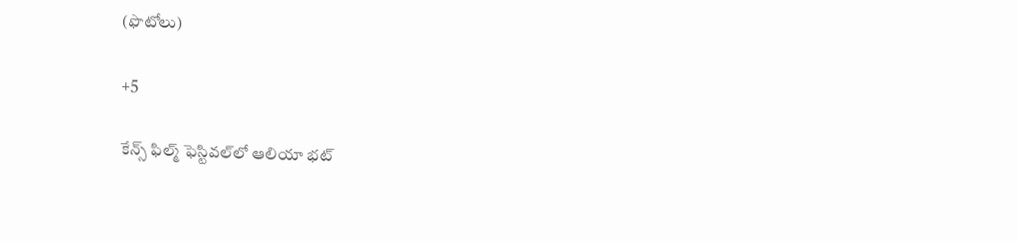(ఫొటోలు)

+5

కేన్స్ ఫిల్మ్ ఫెస్టివల్‌లో ఆలియా భట్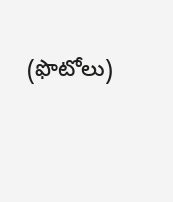(ఫొటోలు)